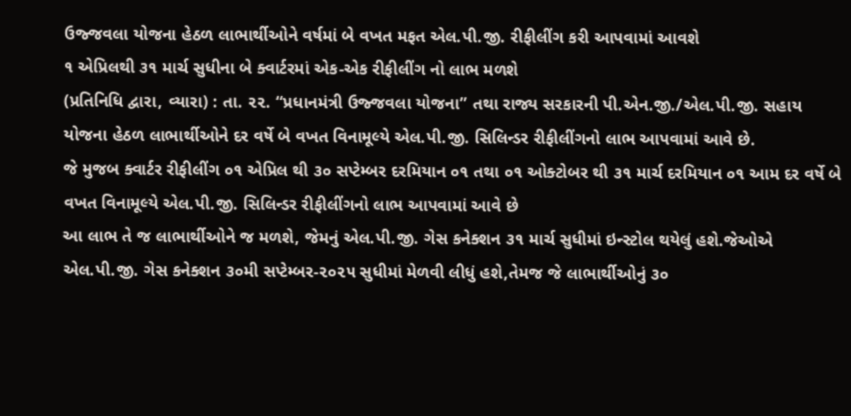ઉજ્જવલા યોજના હેઠળ લાભાર્થીઓને વર્ષમાં બે વખત મફત એલ.પી.જી. રીફીલીંગ કરી આપવામાં આવશે
૧ એપ્રિલથી ૩૧ માર્ચ સુધીના બે ક્વાર્ટરમાં એક-એક રીફીલીંગ નો લાભ મળશે
(પ્રતિનિધિ દ્વારા, વ્યારા) : તા. ૨૨. “પ્રધાનમંત્રી ઉજ્જવલા યોજના” તથા રાજ્ય સરકારની પી.એન.જી./એલ.પી.જી. સહાય યોજના હેઠળ લાભાર્થીઓને દર વર્ષે બે વખત વિનામૂલ્યે એલ.પી.જી. સિલિન્ડર રીફીલીંગનો લાભ આપવામાં આવે છે.
જે મુજબ ક્વાર્ટર રીફીલીંગ ૦૧ એપ્રિલ થી ૩૦ સપ્ટેમ્બર દરમિયાન ૦૧ તથા ૦૧ ઓક્ટોબર થી ૩૧ માર્ચ દરમિયાન ૦૧ આમ દર વર્ષે બે વખત વિનામૂલ્યે એલ.પી.જી. સિલિન્ડર રીફીલીંગનો લાભ આપવામાં આવે છે
આ લાભ તે જ લાભાર્થીઓને જ મળશે, જેમનું એલ.પી.જી. ગેસ કનેક્શન ૩૧ માર્ચ સુધીમાં ઇન્સ્ટોલ થયેલું હશે.જેઓએ એલ.પી.જી. ગેસ કનેક્શન ૩૦મી સપ્ટેમ્બર-૨૦૨૫ સુધીમાં મેળવી લીધું હશે,તેમજ જે લાભાર્થીઓનું ૩૦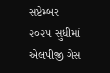સપ્ટેમ્બર ૨૦૨૫ સુધીમાં એલપીજી ગેસ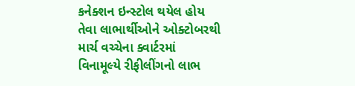કનેક્શન ઇન્સ્ટોલ થયેલ હોય તેવા લાભાર્થીઓને ઓક્ટોબરથી માર્ચ વચ્ચેના ક્વાર્ટરમાં વિનામૂલ્યે રીફીલીંગનો લાભ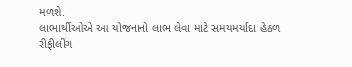મળશે.
લાભાર્થીઓએ આ યોજનાનો લાભ લેવા માટે સમયમર્યાદા હેઠળ રીફીલીંગ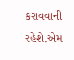કરાવવાની રહેશે.એમ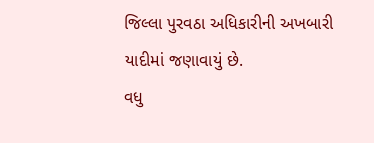જિલ્લા પુરવઠા અધિકારીની અખબારી યાદીમાં જણાવાયું છે.
વધુ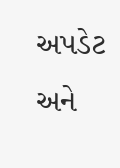અપડેટ અને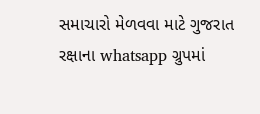સમાચારો મેળવવા માટે ગુજરાત રક્ષાના whatsapp ગ્રુપમાં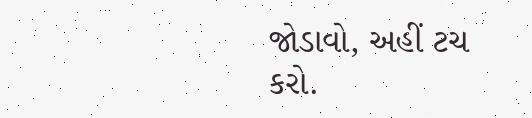જોડાવો, અહીં ટચ કરો.